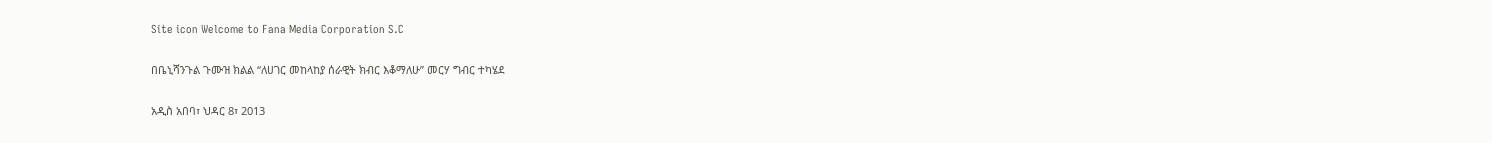Site icon Welcome to Fana Media Corporation S.C

በቤኒሻንጉል ጉሙዝ ክልል “ለሀገር መከላከያ ሰራዊት ክብር እቆማለሁ” መርሃ ግብር ተካሄደ

አዲስ አበባ፣ ህዳር 8፣ 2013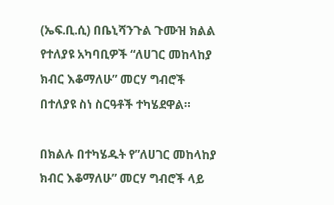(ኤፍ.ቢ.ሲ) በቤኒሻንጉል ጉሙዝ ክልል የተለያዩ አካባቢዎች “ለሀገር መከላከያ ክብር እቆማለሁ” መርሃ ግብሮች በተለያዩ ስነ ስርዓቶች ተካሄደዋል።

በክልሉ በተካሄዱት የ”ለሀገር መከላከያ ክብር እቆማለሁ” መርሃ ግብሮች ላይ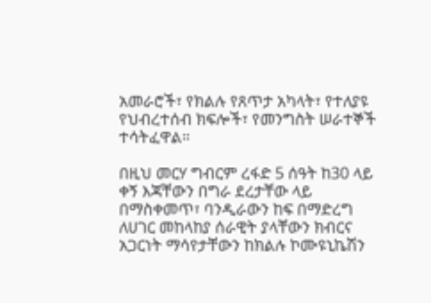አመራሮች፣ የክልሉ የጸጥታ አካላት፣ የተለያዩ የህብረተሰብ ክፍሎች፣ የመንግስት ሠራተኞች ተሳትፈዋል።

በዚህ መርሃ ግብርም ረፋድ 5 ሰዓት ከ30 ላይ ቀኝ እጃቸውን በግራ ደረታቸው ላይ በማስቀመጥ፣ ባንዲራውን ከፍ በማድረግ ለሀገር መከላከያ ሰራዊት ያላቸውን ክብርና አጋርነት ማሳየታቸውን ከክልሉ ኮሙዩኒኬሽን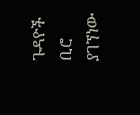ጉዳዮች ቢሮ ያገኘነው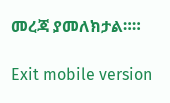መረጃ ያመለክታል።።

Exit mobile version